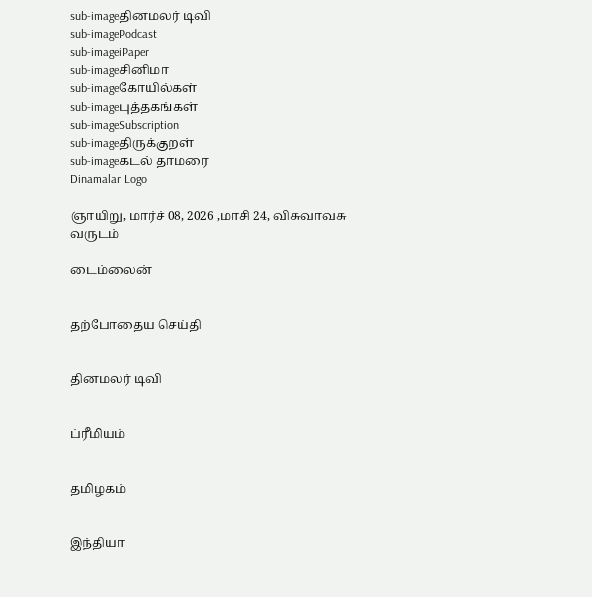sub-imageதினமலர் டிவி
sub-imagePodcast
sub-imageiPaper
sub-imageசினிமா
sub-imageகோயில்கள்
sub-imageபுத்தகங்கள்
sub-imageSubscription
sub-imageதிருக்குறள்
sub-imageகடல் தாமரை
Dinamalar Logo

ஞாயிறு, மார்ச் 08, 2026 ,மாசி 24, விசுவாவசு வருடம்

டைம்லைன்


தற்போதைய செய்தி


தினமலர் டிவி


ப்ரீமியம்


தமிழகம்


இந்தியா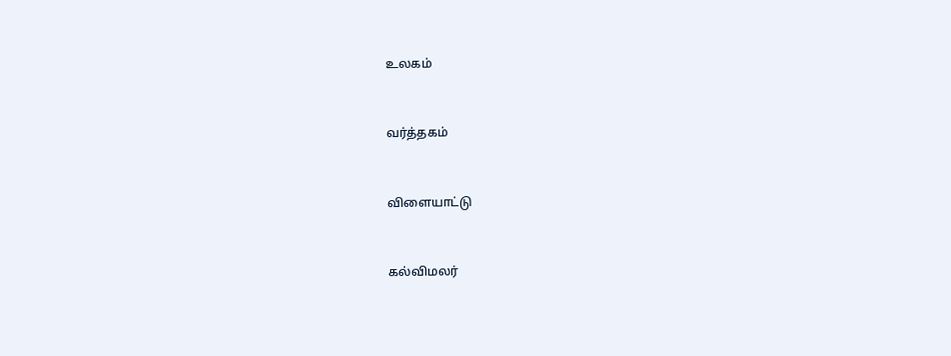உலகம்


வர்த்தகம்


விளையாட்டு


கல்விமலர்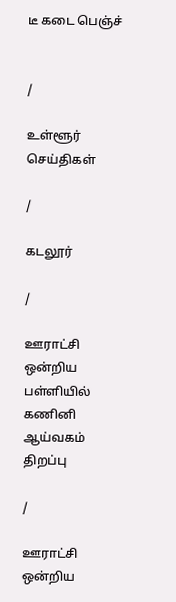டீ கடை பெஞ்ச்


/

உள்ளூர் செய்திகள்

/

கடலூர்

/

ஊராட்சி ஒன்றிய பள்ளியில் கணினி ஆய்வகம் திறப்பு

/

ஊராட்சி ஒன்றிய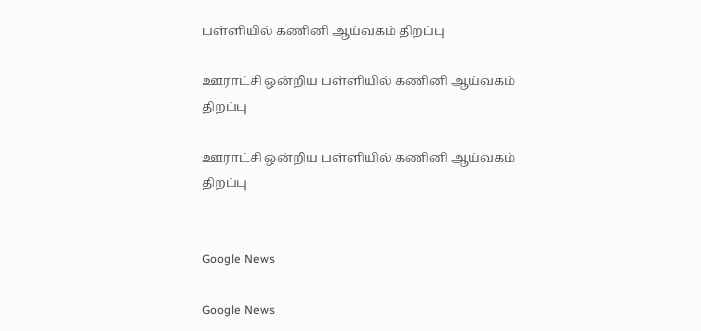பள்ளியில் கணினி ஆய்வகம் திறப்பு

ஊராட்சி ஒன்றிய பள்ளியில் கணினி ஆய்வகம் திறப்பு

ஊராட்சி ஒன்றிய பள்ளியில் கணினி ஆய்வகம் திறப்பு


Google News

Google News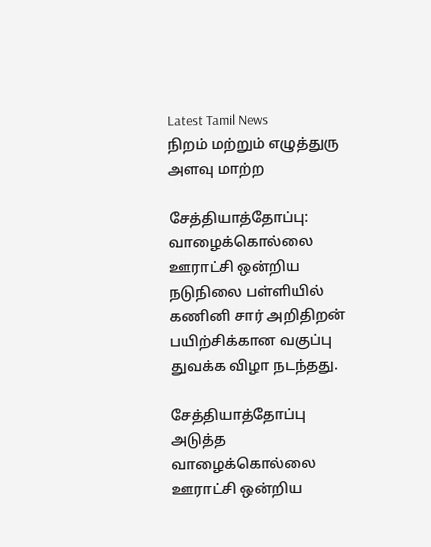Latest Tamil News
நிறம் மற்றும் எழுத்துரு அளவு மாற்ற

சேத்தியாத்தோப்பு: வாழைக்கொல்லை ஊராட்சி ஒன்றிய நடுநிலை பள்ளியில் கணினி சார் அறிதிறன் பயிற்சிக்கான வகுப்பு துவக்க விழா நடந்தது.

சேத்தியாத்தோப்பு அடுத்த வாழைக்கொல்லை ஊராட்சி ஒன்றிய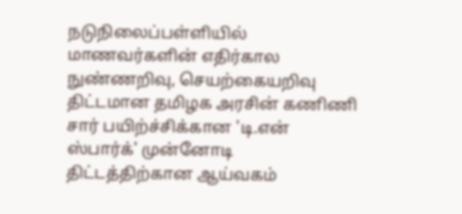நடுநிலைப்பள்ளியில் மாணவர்களின் எதிர்கால நுண்ணறிவு, செயற்கையறிவு திட்டமான தமிழக அரசின் கணிணி சார் பயிற்ச்சிக்கான 'டி.என் ஸ்பார்க்' முன்னோடி திட்டத்திற்கான ஆய்வகம்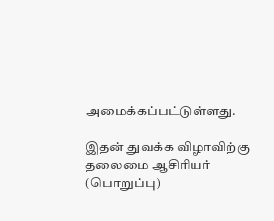அமைக்கப்பட்டுள்ளது.

இதன் துவக்க விழாவிற்கு தலைமை ஆசிரியர் (பொறுப்பு)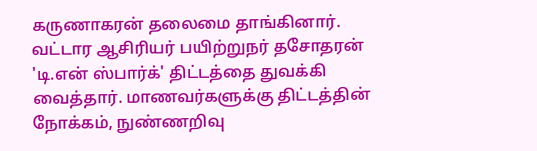கருணாகரன் தலைமை தாங்கினார். வட்டார ஆசிரியர் பயிற்றுநர் தசோதரன் 'டி.என் ஸ்பார்க்' திட்டத்தை துவக்கி வைத்தார். மாணவர்களுக்கு திட்டத்தின் நோக்கம், நுண்ணறிவு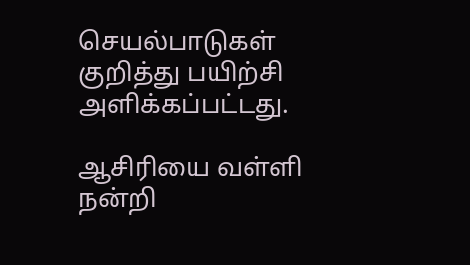செயல்பாடுகள் குறித்து பயிற்சி அளிக்கப்பட்டது.

ஆசிரியை வள்ளி நன்றி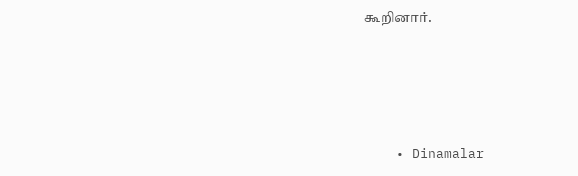கூறினார்.




    • Dinamalar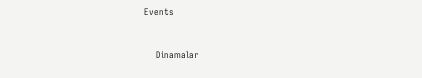Events


    Dinamalar